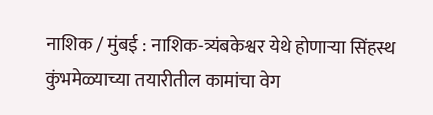नाशिक / मुंबई : नाशिक-त्र्यंबकेश्वर येथे होणाऱ्या सिंहस्थ कुंभमेळ्याच्या तयारीतील कामांचा वेग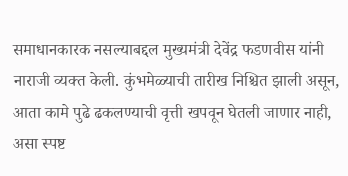समाधानकारक नसल्याबद्दल मुख्यमंत्री देवेंद्र फडणवीस यांनी नाराजी व्यक्त केली. कुंभमेळ्याची तारीख निश्चित झाली असून, आता कामे पुढे ढकलण्याची वृत्ती खपवून घेतली जाणार नाही, असा स्पष्ट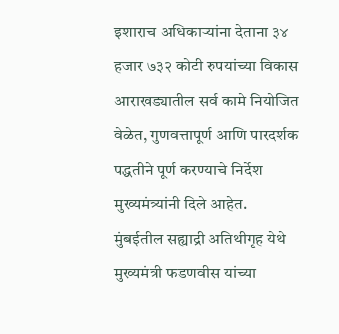इशाराच अधिकाऱ्यांना देताना ३४ हजार ७३२ कोटी रुपयांच्या विकास आराखड्यातील सर्व कामे नियोजित वेळेत, गुणवत्तापूर्ण आणि पारदर्शक पद्धतीने पूर्ण करण्याचे निर्देश मुख्यमंत्र्यांनी दिले आहेत.
मुंबईतील सह्याद्री अतिथीगृह येथे मुख्यमंत्री फडणवीस यांच्या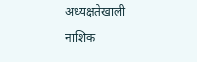अध्यक्षतेखाली नाशिक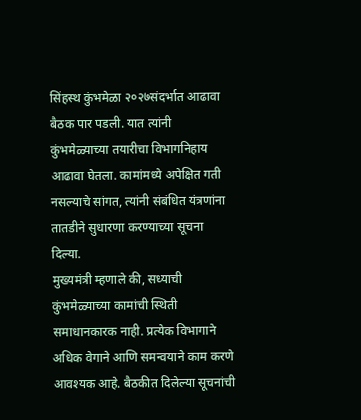सिंहस्थ कुंभमेळा २०२७संदर्भात आढावा बैठक पार पडली. यात त्यांनी कुंभमेळ्याच्या तयारीचा विभागनिहाय आढावा घेतला. कामांमध्ये अपेक्षित गती नसल्याचे सांगत, त्यांनी संबंधित यंत्रणांना तातडीने सुधारणा करण्याच्या सूचना दिल्या.
मुख्यमंत्री म्हणाले की, सध्याची कुंभमेळ्याच्या कामांची स्थिती समाधानकारक नाही. प्रत्येक विभागाने अधिक वेगाने आणि समन्वयाने काम करणे आवश्यक आहे. बैठकीत दिलेल्या सूचनांची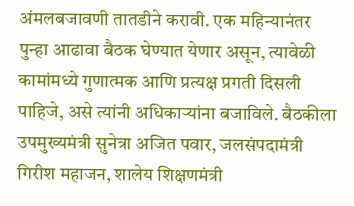अंमलबजावणी तातडीने करावी. एक महिन्यानंतर पुन्हा आढावा बैठक घेण्यात येणार असून, त्यावेळी कामांमध्ये गुणात्मक आणि प्रत्यक्ष प्रगती दिसली पाहिजे, असे त्यांनी अधिकाऱ्यांना बजाविले. बैठकीला उपमुख्यमंत्री सुनेत्रा अजित पवार, जलसंपदामंत्री गिरीश महाजन, शालेय शिक्षणमंत्री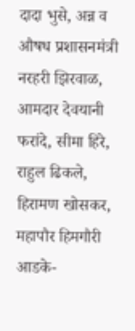दादा भुसे, अन्न व औषध प्रशासनमंत्री नरहरी झिरवाळ, आमदार देवयानी फरांदे, सीमा हिरे, राहुल ढिकले, हिरामण खोसकर, महापौर हिमगौरी आडके-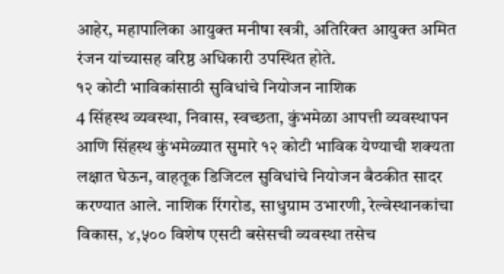आहेर, महापालिका आयुक्त मनीषा खत्री, अतिरिक्त आयुक्त अमित रंजन यांच्यासह वरिष्ठ अधिकारी उपस्थित होते.
१२ कोटी भाविकांसाठी सुविधांचे नियोजन नाशिक
4 सिंहस्थ व्यवस्था, निवास, स्वच्छता, कुंभमेळा आपत्ती व्यवस्थापन आणि सिंहस्थ कुंभमेळ्यात सुमारे १२ कोटी भाविक येण्याची शक्यता लक्षात घेऊन, वाहतूक डिजिटल सुविधांचे नियोजन बैठकीत सादर करण्यात आले. नाशिक रिंगरोड, साधुग्राम उभारणी, रेल्वेस्थानकांचा विकास, ४,५०० विशेष एसटी बसेसची व्यवस्था तसेच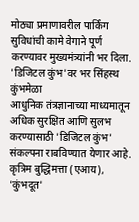मोठ्या प्रमाणावरील पार्किंग सुविधांची कामे वेगाने पूर्ण करण्यावर मुख्यमंत्र्यांनी भर दिला.
'डिजिटल कुंभ'वर भर सिंहस्थ कुंभमेळा
आधुनिक तंत्रज्ञानाच्या माध्यमातून अधिक सुरक्षित आणि सुलभ करण्यासाठी 'डिजिटल कुंभ' संकल्पना राबविण्यात येणार आहे. कृत्रिम बुद्धिमत्ता (एआय), 'कुंभदूत'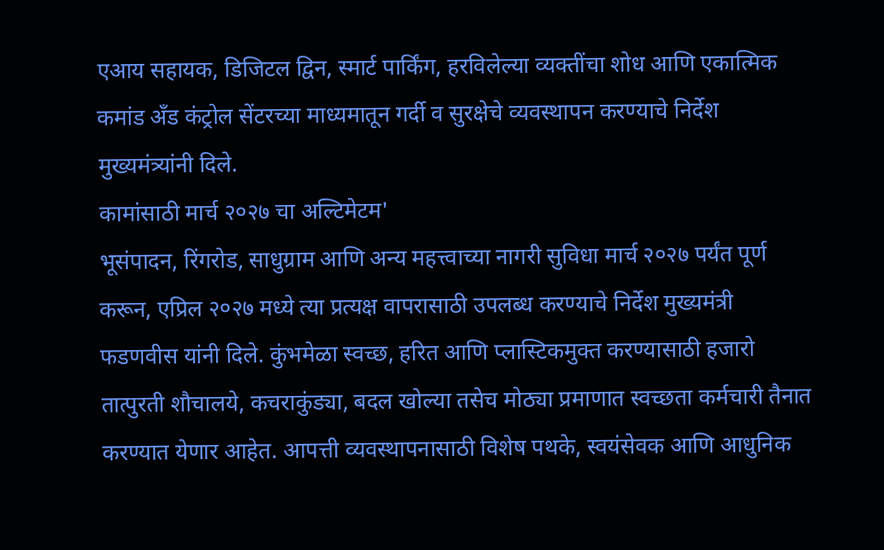एआय सहायक, डिजिटल द्विन, स्मार्ट पार्किंग, हरविलेल्या व्यक्तींचा शोध आणि एकात्मिक कमांड अँड कंट्रोल सेंटरच्या माध्यमातून गर्दी व सुरक्षेचे व्यवस्थापन करण्याचे निर्देश मुख्यमंत्र्यांनी दिले.
कामांसाठी मार्च २०२७ चा अल्टिमेटम'
भूसंपादन, रिंगरोड, साधुग्राम आणि अन्य महत्त्वाच्या नागरी सुविधा मार्च २०२७ पर्यंत पूर्ण करून, एप्रिल २०२७ मध्ये त्या प्रत्यक्ष वापरासाठी उपलब्ध करण्याचे निर्देश मुख्यमंत्री फडणवीस यांनी दिले. कुंभमेळा स्वच्छ, हरित आणि प्लास्टिकमुक्त करण्यासाठी हजारो तात्पुरती शौचालये, कचराकुंड्या, बदल खोल्या तसेच मोठ्या प्रमाणात स्वच्छता कर्मचारी तैनात करण्यात येणार आहेत. आपत्ती व्यवस्थापनासाठी विशेष पथके, स्वयंसेवक आणि आधुनिक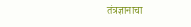तंत्रज्ञानाचा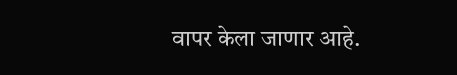वापर केला जाणार आहे.